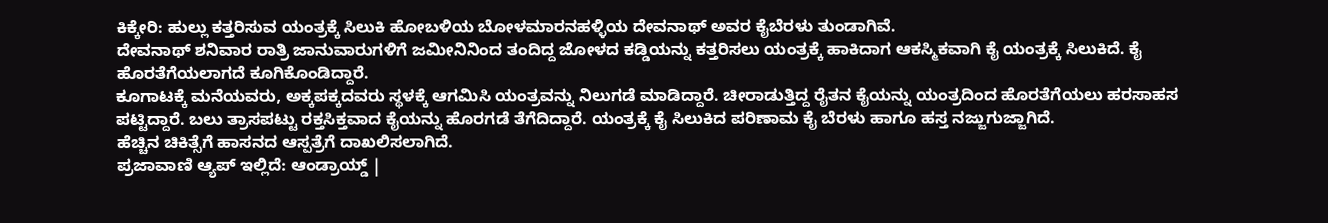ಕಿಕ್ಕೇರಿ: ಹುಲ್ಲು ಕತ್ತರಿಸುವ ಯಂತ್ರಕ್ಕೆ ಸಿಲುಕಿ ಹೋಬಳಿಯ ಬೋಳಮಾರನಹಳ್ಳಿಯ ದೇವನಾಥ್ ಅವರ ಕೈಬೆರಳು ತುಂಡಾಗಿವೆ.
ದೇವನಾಥ್ ಶನಿವಾರ ರಾತ್ರಿ ಜಾನುವಾರುಗಳಿಗೆ ಜಮೀನಿನಿಂದ ತಂದಿದ್ದ ಜೋಳದ ಕಡ್ಡಿಯನ್ನು ಕತ್ತರಿಸಲು ಯಂತ್ರಕ್ಕೆ ಹಾಕಿದಾಗ ಆಕಸ್ಮಿಕವಾಗಿ ಕೈ ಯಂತ್ರಕ್ಕೆ ಸಿಲುಕಿದೆ. ಕೈ ಹೊರತೆಗೆಯಲಾಗದೆ ಕೂಗಿಕೊಂಡಿದ್ದಾರೆ.
ಕೂಗಾಟಕ್ಕೆ ಮನೆಯವರು, ಅಕ್ಕಪಕ್ಕದವರು ಸ್ಥಳಕ್ಕೆ ಆಗಮಿಸಿ ಯಂತ್ರವನ್ನು ನಿಲುಗಡೆ ಮಾಡಿದ್ದಾರೆ. ಚೀರಾಡುತ್ತಿದ್ದ ರೈತನ ಕೈಯನ್ನು ಯಂತ್ರದಿಂದ ಹೊರತೆಗೆಯಲು ಹರಸಾಹಸ ಪಟ್ಟಿದ್ದಾರೆ. ಬಲು ತ್ರಾಸಪಟ್ಟು ರಕ್ತಸಿಕ್ತವಾದ ಕೈಯನ್ನು ಹೊರಗಡೆ ತೆಗೆದಿದ್ದಾರೆ. ಯಂತ್ರಕ್ಕೆ ಕೈ ಸಿಲುಕಿದ ಪರಿಣಾಮ ಕೈ ಬೆರಳು ಹಾಗೂ ಹಸ್ತ ನಜ್ಜುಗುಜ್ಜಾಗಿದೆ.
ಹೆಚ್ಚಿನ ಚಿಕಿತ್ಸೆಗೆ ಹಾಸನದ ಆಸ್ಪತ್ರೆಗೆ ದಾಖಲಿಸಲಾಗಿದೆ.
ಪ್ರಜಾವಾಣಿ ಆ್ಯಪ್ ಇಲ್ಲಿದೆ: ಆಂಡ್ರಾಯ್ಡ್ |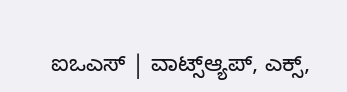ಐಒಎಸ್ | ವಾಟ್ಸ್ಆ್ಯಪ್, ಎಕ್ಸ್,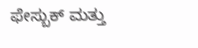ಫೇಸ್ಬುಕ್ ಮತ್ತು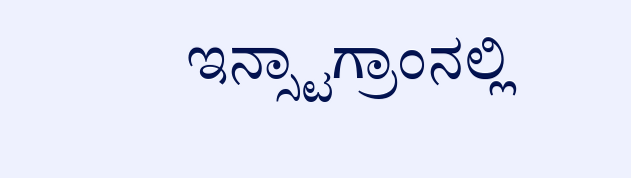ಇನ್ಸ್ಟಾಗ್ರಾಂನಲ್ಲಿ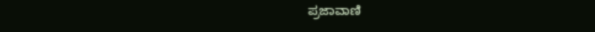ಪ್ರಜಾವಾಣಿ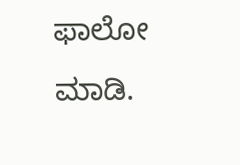ಫಾಲೋ ಮಾಡಿ.